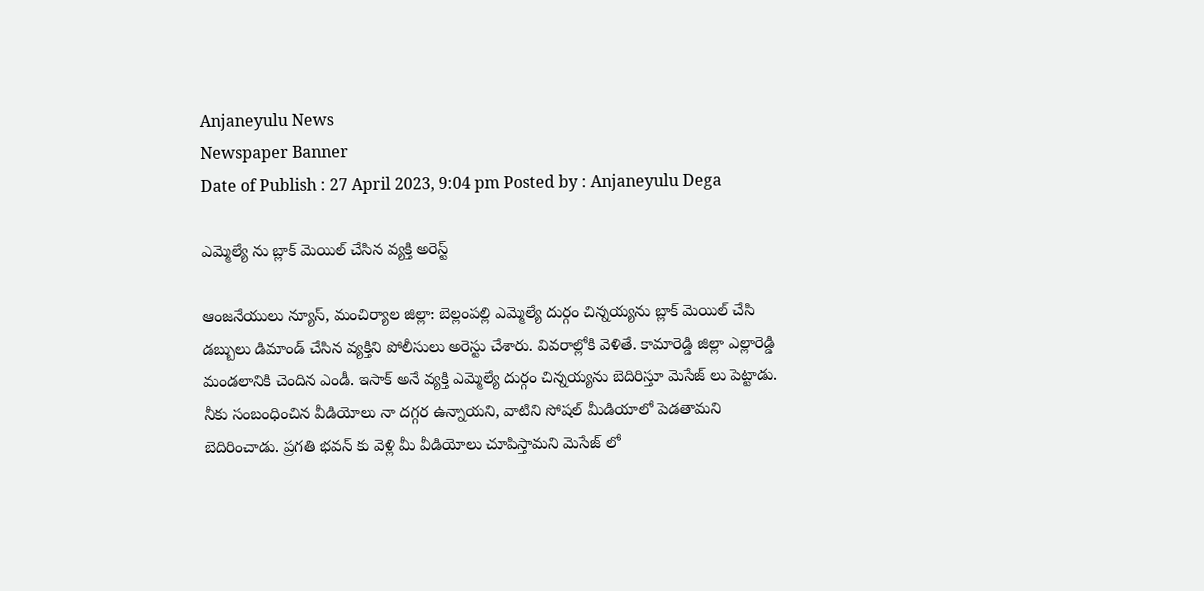Anjaneyulu News
Newspaper Banner
Date of Publish : 27 April 2023, 9:04 pm Posted by : Anjaneyulu Dega

ఎమ్మెల్యే ను బ్లాక్ మెయిల్ చేసిన వ్యక్తి అరెస్ట్

ఆంజనేయులు న్యూస్, మంచిర్యాల జిల్లా: బెల్లంపల్లి ఎమ్మెల్యే దుర్గం చిన్నయ్యను బ్లాక్ మెయిల్ చేసి డబ్బులు డిమాండ్ చేసిన వ్యక్తిని పోలీసులు అరెస్టు చేశారు. వివరాల్లోకి వెళితే. కామారెడ్డి జిల్లా ఎల్లారెడ్డి మండలానికి చెందిన ఎండీ. ఇసాక్ అనే వ్యక్తి ఎమ్మెల్యే దుర్గం చిన్నయ్యను బెదిరిస్తూ మెసేజ్ లు పెట్టాడు. నీకు సంబంధించిన వీడియోలు నా దగ్గర ఉన్నాయని, వాటిని సోషల్ మీడియాలో పెడతామని బెదిరించాడు. ప్రగతి భవన్ కు వెళ్లి మీ వీడియోలు చూపిస్తామని మెసేజ్ లో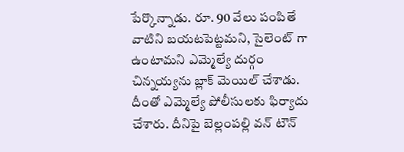పేర్కొన్నాడు. రూ. 90 వేలు పంపితే వాటిని బయటపెట్టమని, సైలెంట్ గా ఉంటామని ఎమ్మెల్యే దుర్గం చిన్నయ్యను బ్లాక్ మెయిల్ చేశాడు. దీంతో ఎమ్మెల్యే పోలీసులకు ఫిర్యాదు చేశారు. దీనిపై బెల్లంపల్లి వన్ టౌన్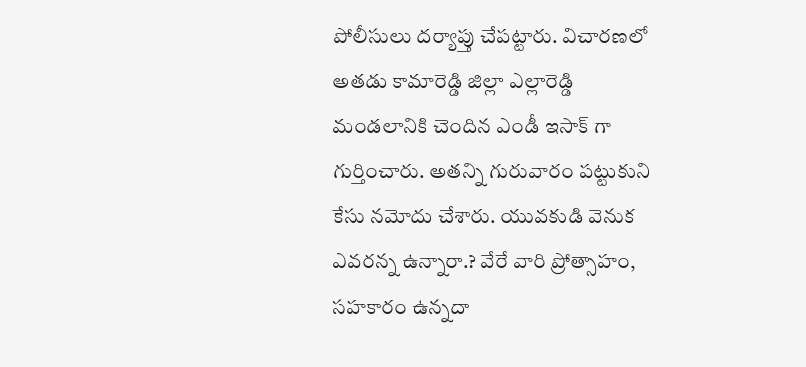పోలీసులు దర్యాప్తు చేపట్టారు. విచారణలో అతడు కామారెడ్డి జిల్లా ఎల్లారెడ్డి మండలానికి చెందిన ఎండీ ఇసాక్ గా గుర్తించారు. అతన్ని గురువారం పట్టుకుని కేసు నమోదు చేశారు. యువకుడి వెనుక ఎవరన్న ఉన్నారా.? వేరే వారి ప్రోత్సాహం, సహకారం ఉన్నదా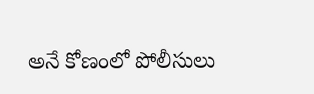అనే కోణంలో పోలీసులు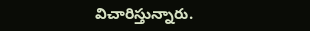విచారిస్తున్నారు.